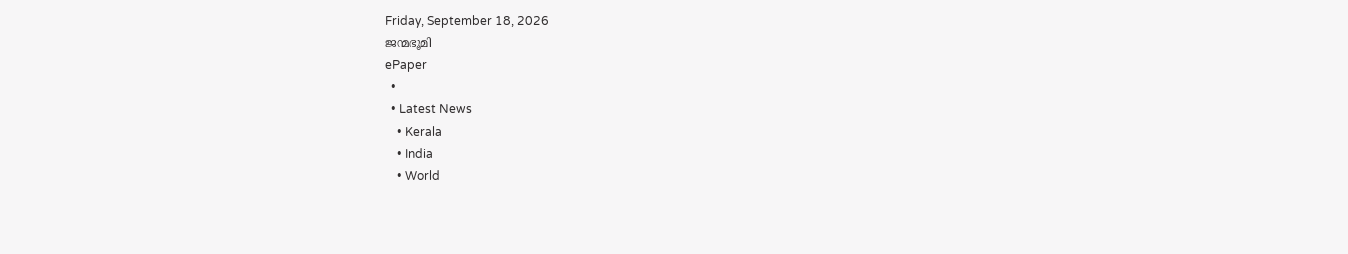Friday, September 18, 2026
ജന്മഭൂമി
ePaper
  •
  • Latest News
    • Kerala
    • India
    • World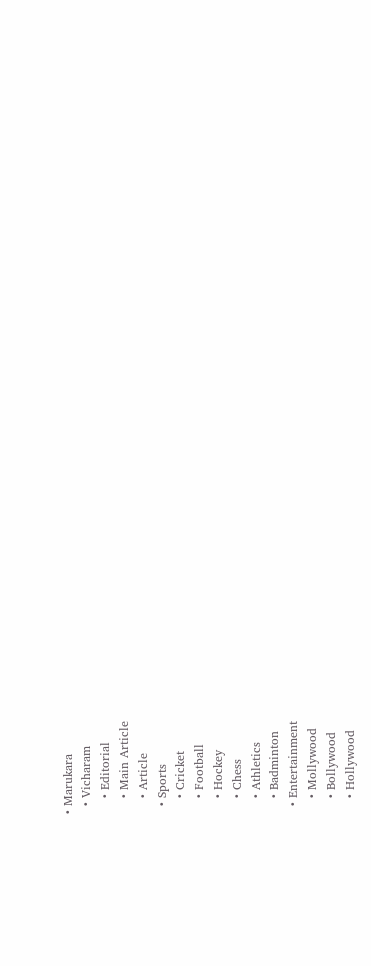• Marukara
  • Vicharam
    • Editorial
    • Main Article
    • Article
  • Sports
    • Cricket
    • Football
    • Hockey
    • Chess
    • Athletics
    • Badminton
  • Entertainment
    • Mollywood
    • Bollywood
    • Hollywood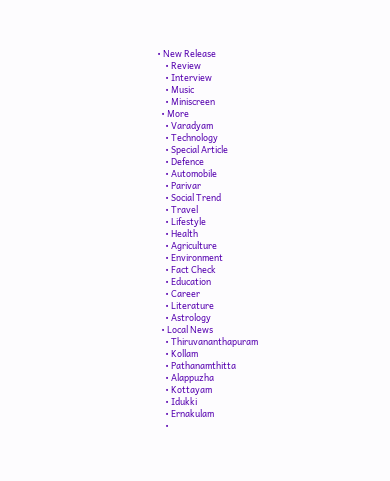• New Release
    • Review
    • Interview
    • Music
    • Miniscreen
  • More
    • Varadyam
    • Technology
    • Special Article
    • Defence
    • Automobile
    • Parivar
    • Social Trend
    • Travel
    • Lifestyle
    • Health
    • Agriculture
    • Environment
    • Fact Check
    • Education
    • Career
    • Literature
    • Astrology
  • Local News
    • Thiruvananthapuram
    • Kollam
    • Pathanamthitta
    • Alappuzha
    • Kottayam
    • Idukki
    • Ernakulam
    •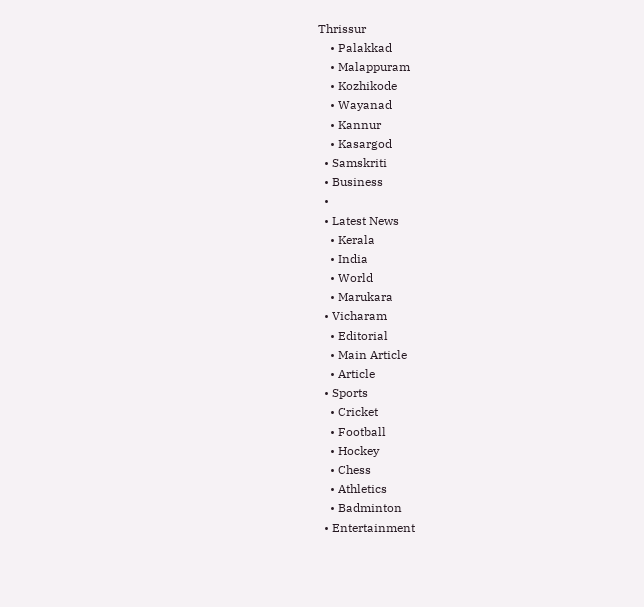Thrissur
    • Palakkad
    • Malappuram
    • Kozhikode
    • Wayanad
    • Kannur
    • Kasargod
  • Samskriti
  • Business
  •
  • Latest News
    • Kerala
    • India
    • World
    • Marukara
  • Vicharam
    • Editorial
    • Main Article
    • Article
  • Sports
    • Cricket
    • Football
    • Hockey
    • Chess
    • Athletics
    • Badminton
  • Entertainment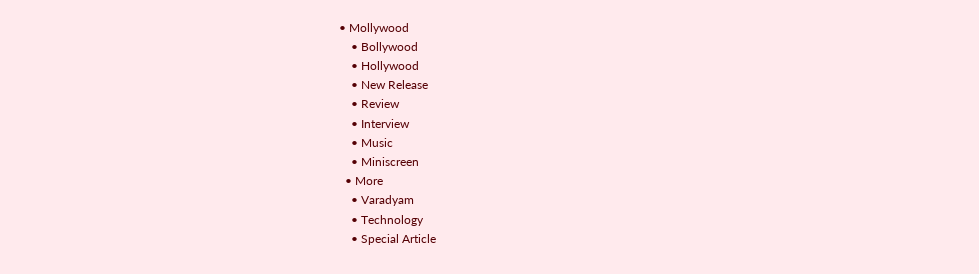• Mollywood
    • Bollywood
    • Hollywood
    • New Release
    • Review
    • Interview
    • Music
    • Miniscreen
  • More
    • Varadyam
    • Technology
    • Special Article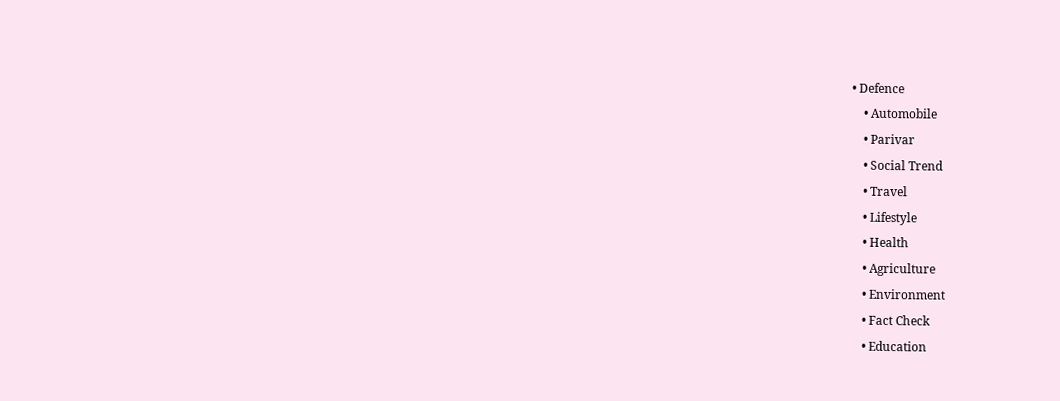• Defence
    • Automobile
    • Parivar
    • Social Trend
    • Travel
    • Lifestyle
    • Health
    • Agriculture
    • Environment
    • Fact Check
    • Education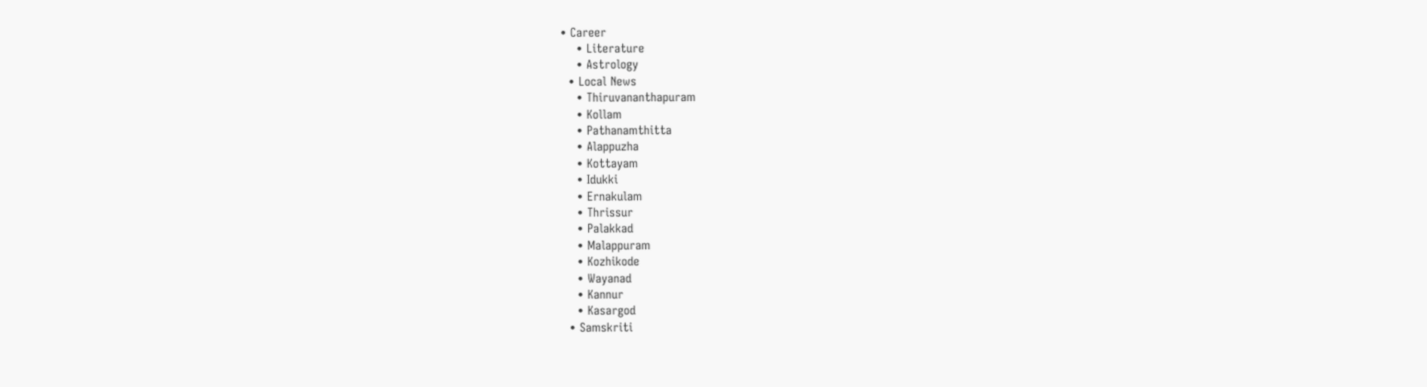• Career
    • Literature
    • Astrology
  • Local News
    • Thiruvananthapuram
    • Kollam
    • Pathanamthitta
    • Alappuzha
    • Kottayam
    • Idukki
    • Ernakulam
    • Thrissur
    • Palakkad
    • Malappuram
    • Kozhikode
    • Wayanad
    • Kannur
    • Kasargod
  • Samskriti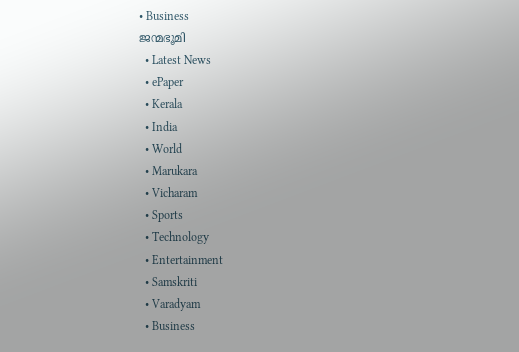• Business
ജന്മഭൂമി
  • Latest News
  • ePaper
  • Kerala
  • India
  • World
  • Marukara
  • Vicharam
  • Sports
  • Technology
  • Entertainment
  • Samskriti
  • Varadyam
  • Business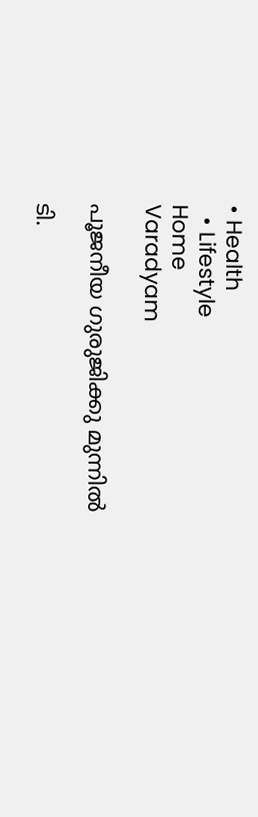• Health
  • Lifestyle
Home
Varadyam

പൂജനീയ ഗുരുജിക്കു മുന്നില്‍

ടി.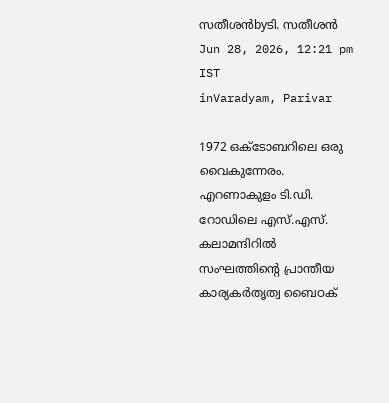സതീശന്‍byടി. സതീശന്‍
Jun 28, 2026, 12:21 pm IST
inVaradyam, Parivar

1972 ഒക്ടോബറിലെ ഒരു വൈകുന്നേരം. എറണാകുളം ടി.ഡി. റോഡിലെ എസ്.എസ്. കലാമന്ദിറില്‍ സംഘത്തിന്റെ പ്രാന്തീയ കാര്യകര്‍തൃത്വ ബൈഠക്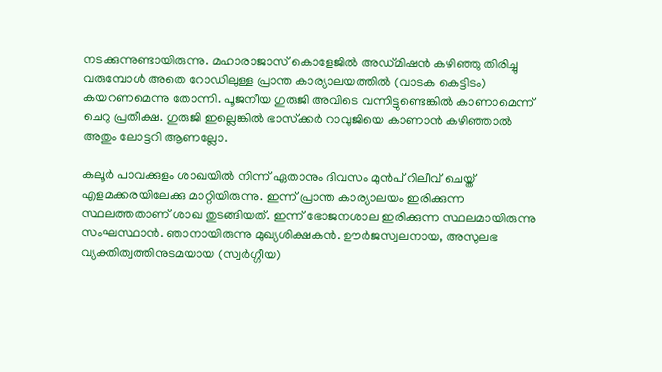നടക്കുന്നുണ്ടായിരുന്നു. മഹാരാജാസ് കൊളേജില്‍ അഡ്മിഷന്‍ കഴിഞ്ഞു തിരിച്ചു വരുമ്പോള്‍ അതെ റോഡിലുള്ള പ്രാന്ത കാര്യാലയത്തില്‍ (വാടക കെട്ടിടം) കയറണമെന്നു തോന്നി. പൂജനീയ ഗുരുജി അവിടെ വന്നിട്ടുണ്ടെങ്കില്‍ കാണാമെന്ന് ചെറു പ്രതീക്ഷ. ഗുരുജി ഇല്ലെങ്കില്‍ ഭാസ്‌ക്കര്‍ റാവുജിയെ കാണാന്‍ കഴിഞ്ഞാല്‍ അതും ലോട്ടറി ആണല്ലോ.

കലൂര്‍ പാവക്കുളം ശാഖയില്‍ നിന്ന് ഏതാനും ദിവസം മുന്‍പ് റിലീവ് ചെയ്ത് എളമക്കരയിലേക്കു മാറ്റിയിരുന്നു. ഇന്ന് പ്രാന്ത കാര്യാലയം ഇരിക്കുന്ന സ്ഥലത്തതാണ് ശാഖ തുടങ്ങിയത്. ഇന്ന് ഭോജനശാല ഇരിക്കുന്ന സ്ഥലമായിരുന്നു സംഘസ്ഥാന്‍. ഞാനായിരുന്നു മുഖ്യശിക്ഷകന്‍. ഊര്‍ജസ്വലനായ, അസുലഭ വ്യക്തിത്വത്തിനുടമയായ (സ്വര്‍ഗ്ഗീയ)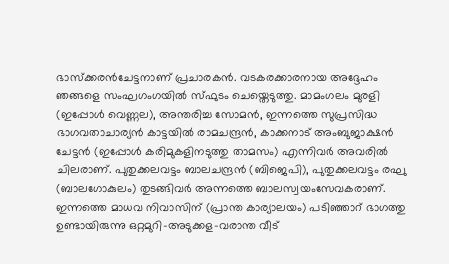ഭാസ്‌ക്കരന്‍ചേട്ടനാണ് പ്രചാരകന്‍. വടകരക്കാരനായ അദ്ദേഹം ഞങ്ങളെ സംഘഗംഗയില്‍ സ്ഫുടം ചെയ്തെടുത്തു. മാമംഗലം മുരളി (ഇപ്പോള്‍ വെണ്ണല), അന്തരിച്ച സോമന്‍, ഇന്നത്തെ സുപ്രസിദ്ധ ഭാഗവതാചാര്യന്‍ കാട്ടയില്‍ രാമചന്ദ്രന്‍, കാക്കനാട് അംബുജാക്ഷന്‍ ചേട്ടന്‍ (ഇപ്പോള്‍ കരിമുകളിനടുത്തു താമസം) എന്നിവര്‍ അവരില്‍ ചിലരാണ്. പുതുക്കലവട്ടം ബാലചന്ദ്രന്‍ (ബിജെപി), പുതുക്കലവട്ടം രഘു (ബാലഗോകുലം) തുടങ്ങിവര്‍ അന്നത്തെ ബാലസ്വയംസേവകരാണ്. ഇന്നത്തെ മാധവ നിവാസിന് (പ്രാന്ത കാര്യാലയം) പടിഞ്ഞാറ് ഭാഗത്തു ഉണ്ടായിരുന്നു ഒറ്റമുറി-അടുക്കള-വരാന്ത വീട്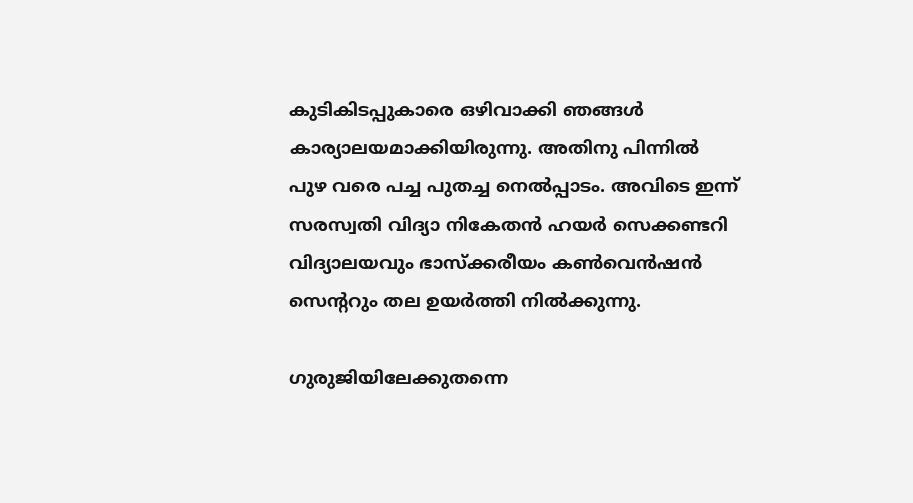കുടികിടപ്പുകാരെ ഒഴിവാക്കി ഞങ്ങള്‍ കാര്യാലയമാക്കിയിരുന്നു. അതിനു പിന്നില്‍ പുഴ വരെ പച്ച പുതച്ച നെല്‍പ്പാടം. അവിടെ ഇന്ന് സരസ്വതി വിദ്യാ നികേതന്‍ ഹയര്‍ സെക്കണ്ടറി വിദ്യാലയവും ഭാസ്‌ക്കരീയം കണ്‍വെന്‍ഷന്‍ സെന്ററും തല ഉയര്‍ത്തി നില്‍ക്കുന്നു.

ഗുരുജിയിലേക്കുതന്നെ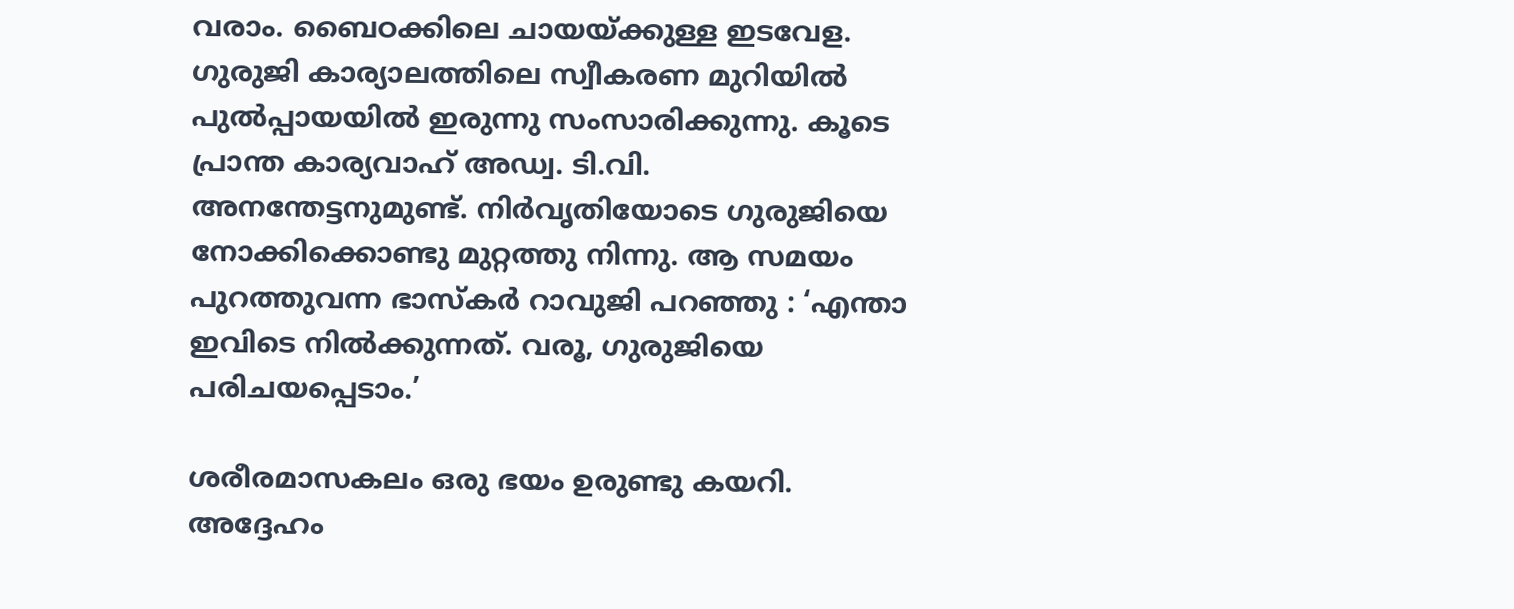വരാം. ബൈഠക്കിലെ ചായയ്‌ക്കുള്ള ഇടവേള. ഗുരുജി കാര്യാലത്തിലെ സ്വീകരണ മുറിയില്‍ പുല്‍പ്പായയില്‍ ഇരുന്നു സംസാരിക്കുന്നു. കൂടെ പ്രാന്ത കാര്യവാഹ് അഡ്വ. ടി.വി. അനന്തേട്ടനുമുണ്ട്. നിര്‍വൃതിയോടെ ഗുരുജിയെ നോക്കിക്കൊണ്ടു മുറ്റത്തു നിന്നു. ആ സമയം പുറത്തുവന്ന ഭാസ്‌കര്‍ റാവുജി പറഞ്ഞു : ‘എന്താ ഇവിടെ നില്‍ക്കുന്നത്. വരൂ, ഗുരുജിയെ പരിചയപ്പെടാം.’

ശരീരമാസകലം ഒരു ഭയം ഉരുണ്ടു കയറി. അദ്ദേഹം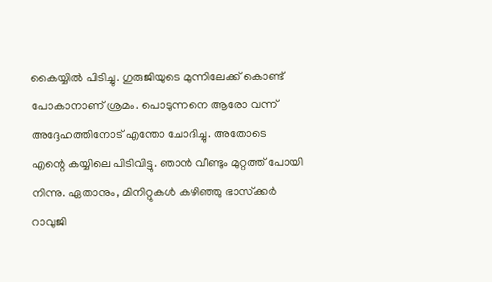കൈയ്യില്‍ പിടിച്ചു. ഗുരുജിയുടെ മുന്നിലേക്ക് കൊണ്ട് പോകാനാണ് ശ്രമം. പൊടുന്നനെ ആരോ വന്ന് അദ്ദേഹത്തിനോട് എന്തോ ചോദിച്ചു. അതോടെ എന്റെ കയ്യിലെ പിടിവിട്ടു. ഞാന്‍ വീണ്ടും മുറ്റത്ത് പോയി നിന്നു. ഏതാനും, മിനിറ്റുകള്‍ കഴിഞ്ഞു ഭാസ്‌ക്കര്‍ റാവുജി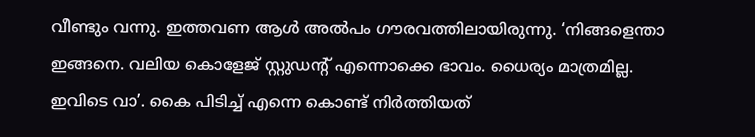വീണ്ടും വന്നു. ഇത്തവണ ആള്‍ അല്‍പം ഗൗരവത്തിലായിരുന്നു. ‘നിങ്ങളെന്താ ഇങ്ങനെ. വലിയ കൊളേജ് സ്റ്റുഡന്റ് എന്നൊക്കെ ഭാവം. ധൈര്യം മാത്രമില്ല. ഇവിടെ വാ’. കൈ പിടിച്ച് എന്നെ കൊണ്ട് നിര്‍ത്തിയത്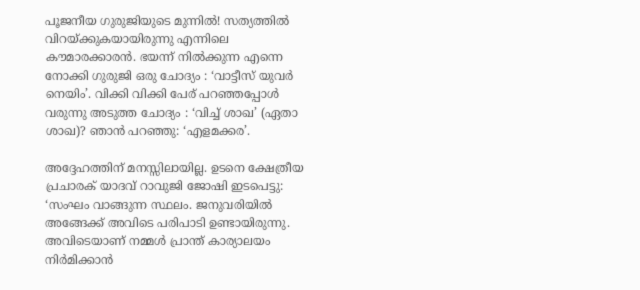പൂജനീയ ഗുരുജിയുടെ മുന്നില്‍! സത്യത്തില്‍ വിറയ്‌ക്കുകയായിരുന്നു എന്നിലെ കൗമാരക്കാരന്‍. ഭയന്ന് നില്‍ക്കുന്ന എന്നെ നോക്കി ഗുരുജി ഒരു ചോദ്യം : ‘വാട്ടീസ് യുവര്‍ നെയിം’. വിക്കി വിക്കി പേര് പറഞ്ഞപ്പോള്‍ വരുന്നു അടുത്ത ചോദ്യം : ‘വിച്ച് ശാഖ’ (ഏതാ ശാഖ)? ഞാന്‍ പറഞ്ഞു: ‘എളമക്കര’.

അദ്ദേഹത്തിന് മനസ്സിലായില്ല. ഉടനെ ക്ഷേത്രീയ പ്രചാരക് യാദവ് റാവുജി ജോഷി ഇടപെട്ടു: ‘സംഘം വാങ്ങുന്ന സ്ഥലം. ജനുവരിയില്‍ അങ്ങേക്ക് അവിടെ പരിപാടി ഉണ്ടായിരുന്നു. അവിടെയാണ് നമ്മള്‍ പ്രാന്ത് കാര്യാലയം നിര്‍മിക്കാന്‍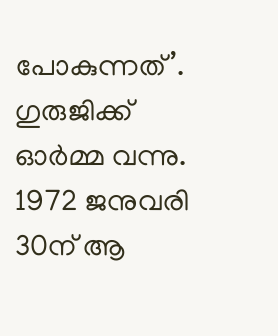പോകുന്നത്’. ഗുരുജിക്ക് ഓര്‍മ്മ വന്നു. 1972 ജനുവരി 30ന് ആ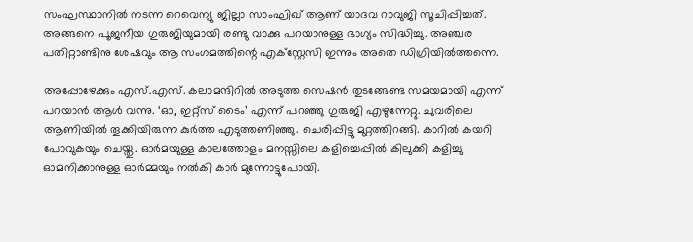സംഘസ്ഥാനില്‍ നടന്ന റെവെന്യു ജില്ലാ സാംഘിഖ് ആണ് യാദവ റാവുജി സൂചിപ്പിച്ചത്. അങ്ങനെ പൂജനീയ ഗുരുജിയുമായി രണ്ടു വാക്കു പറയാനുള്ള ഭാഗ്യം സിദ്ധിച്ചു. അഞ്ചര പതിറ്റാണ്ടിനു ശേഷവും ആ സംഗമത്തിന്റെ എക്സ്റ്റേസി ഇന്നും അതെ ഡിഗ്രിയില്‍ത്തന്നെ.

അപ്പോഴേക്കും എസ്.എസ്. കലാമന്ദിറില്‍ അടുത്ത സെഷന്‍ തുടങ്ങേണ്ട സമയമായി എന്ന് പറയാന്‍ ആള്‍ വന്നു. ‘ഓ, ഇറ്റ്സ് ടൈം’ എന്ന് പറഞ്ഞു ഗുരുജി എഴുന്നേറ്റു. ചുവരിലെ ആണിയില്‍ തൂക്കിയിരുന്ന കുര്‍ത്ത എടുത്തണിഞ്ഞു. ചെരിപ്പിട്ടു മുറ്റത്തിറങ്ങി. കാറില്‍ കയറി പോവുകയും ചെയ്തു. ഓര്‍മയുള്ള കാലത്തോളം മനസ്സിലെ കളിച്ചെപ്പില്‍ കിലുക്കി കളിച്ചു ഓമനിക്കാനുള്ള ഓര്‍മ്മയും നല്‍കി കാര്‍ മുന്നോട്ടുപോയി.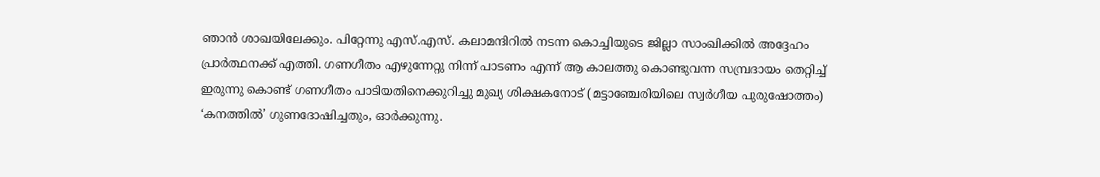ഞാന്‍ ശാഖയിലേക്കും. പിറ്റേന്നു എസ്.എസ്. കലാമന്ദിറില്‍ നടന്ന കൊച്ചിയുടെ ജില്ലാ സാംഖിക്കില്‍ അദ്ദേഹം പ്രാര്‍ത്ഥനക്ക് എത്തി. ഗണഗീതം എഴുന്നേറ്റു നിന്ന് പാടണം എന്ന് ആ കാലത്തു കൊണ്ടുവന്ന സമ്പ്രദായം തെറ്റിച്ച് ഇരുന്നു കൊണ്ട് ഗണഗീതം പാടിയതിനെക്കുറിച്ചു മുഖ്യ ശിക്ഷകനോട് (മട്ടാഞ്ചേരിയിലെ സ്വര്‍ഗീയ പുരുഷോത്തം) ‘കനത്തില്‍’ ഗുണദോഷിച്ചതും, ഓര്‍ക്കുന്നു.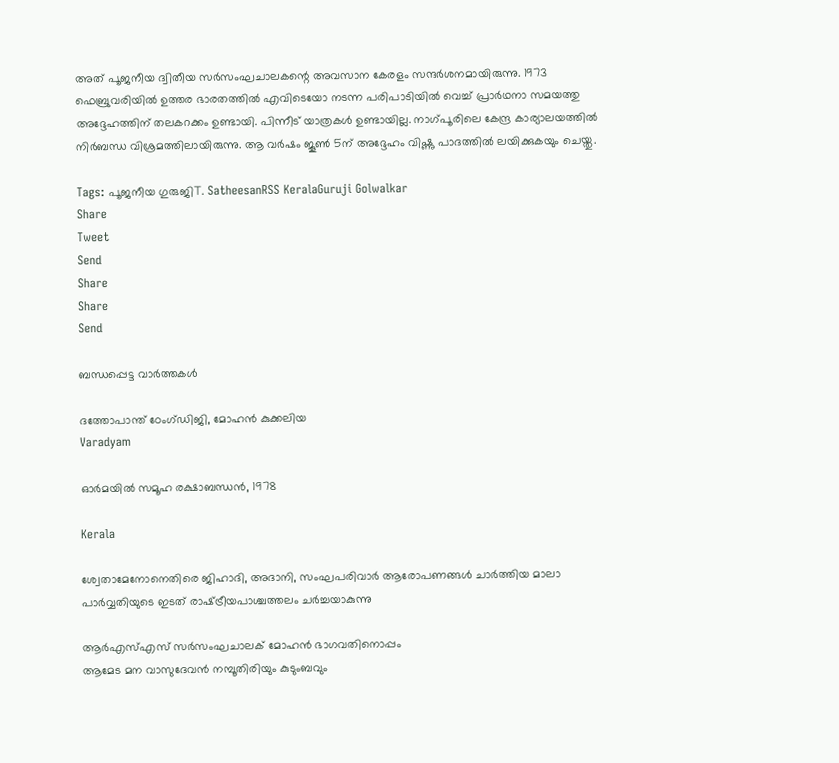അത് പൂജനീയ ദ്വിതീയ സര്‍സംഘചാലകന്റെ അവസാന കേരളം സന്ദര്‍ശനമായിരുന്നു. 1973 ഫെബ്രുവരിയില്‍ ഉത്തര ഭാരതത്തില്‍ എവിടെയോ നടന്ന പരിപാടിയില്‍ വെച്ച് പ്രാര്‍ഥനാ സമയത്തു അദ്ദേഹത്തിന് തലകറക്കം ഉണ്ടായി. പിന്നീട് യാത്രകള്‍ ഉണ്ടായില്ല. നാഗ്പൂരിലെ കേന്ദ്ര കാര്യാലയത്തില്‍ നിര്‍ബന്ധ വിശ്രമത്തിലായിരുന്നു. ആ വര്‍ഷം ജൂണ്‍ 5ന് അദ്ദേഹം വിഷ്ണു പാദത്തില്‍ ലയിക്കുകയും ചെയ്തു.

Tags: പൂജനീയ ഗുരുജിT. SatheesanRSS KeralaGuruji Golwalkar
Share
Tweet
Send
Share
Share
Send

ബന്ധപ്പെട്ട വാര്‍ത്തകള്‍

ദത്തോപാന്ത് ഠേംഗ്ഡിജി, മോഹന്‍ കുക്കലിയ
Varadyam

ഓര്‍മയില്‍ സമൂഹ രക്ഷാബന്ധന്‍, 1978

Kerala

ശ്വേതാമേനോനെതിരെ ജിഹാദി, അദാനി, സംഘപരിവാര്‍ ആരോപണങ്ങള്‍ ചാര്‍ത്തിയ മാലാ പാര്‍വ്വതിയുടെ ഇടത് രാഷ്‌ട്രീയപാശ്ചത്തലം ചര്‍ച്ചയാകുന്നു

ആര്‍എസ്എസ് സര്‍സംഘചാലക് മോഹന്‍ ഭാഗവതിനൊപ്പം
ആമേട മന വാസുദേവന്‍ നമ്പൂതിരിയും കുടുംബവും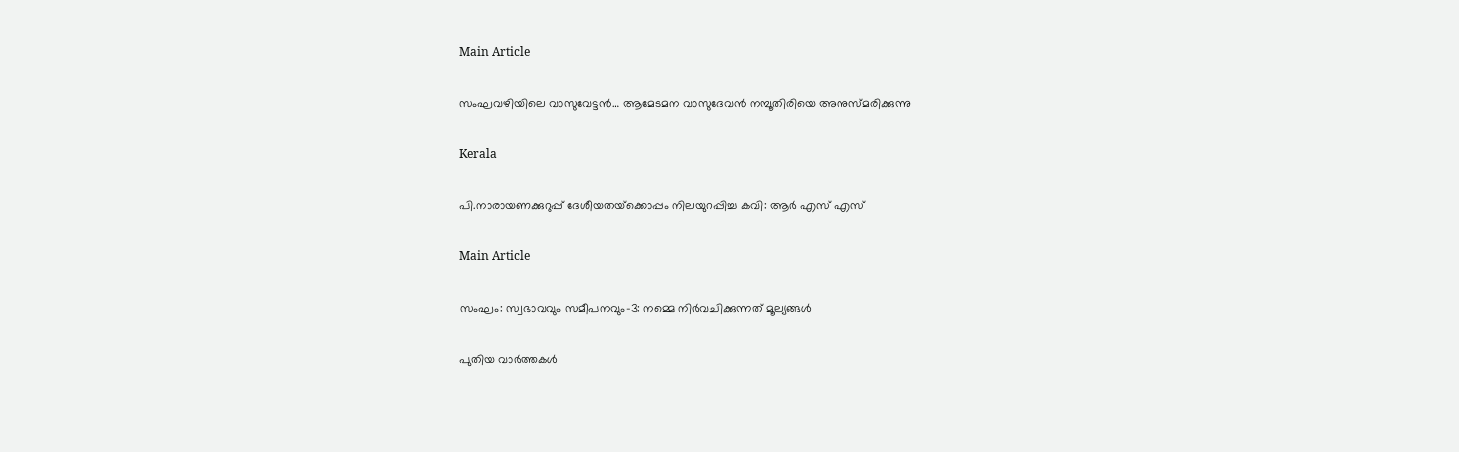Main Article

സംഘവഴിയിലെ വാസുവേട്ടന്‍… ആമേടമന വാസുദേവന്‍ നമ്പൂതിരിയെ അനുസ്മരിക്കുന്നു

Kerala

പി.നാരായണക്കുറുപ്പ് ദേശീയതയ്‌ക്കൊപ്പം നിലയുറപ്പിച്ച കവി: ആർ എസ് എസ്

Main Article

സംഘം: സ്വഭാവവും സമീപനവും-3: നമ്മെ നിര്‍വചിക്കുന്നത് മൂല്യങ്ങള്‍

പുതിയ വാര്‍ത്തകള്‍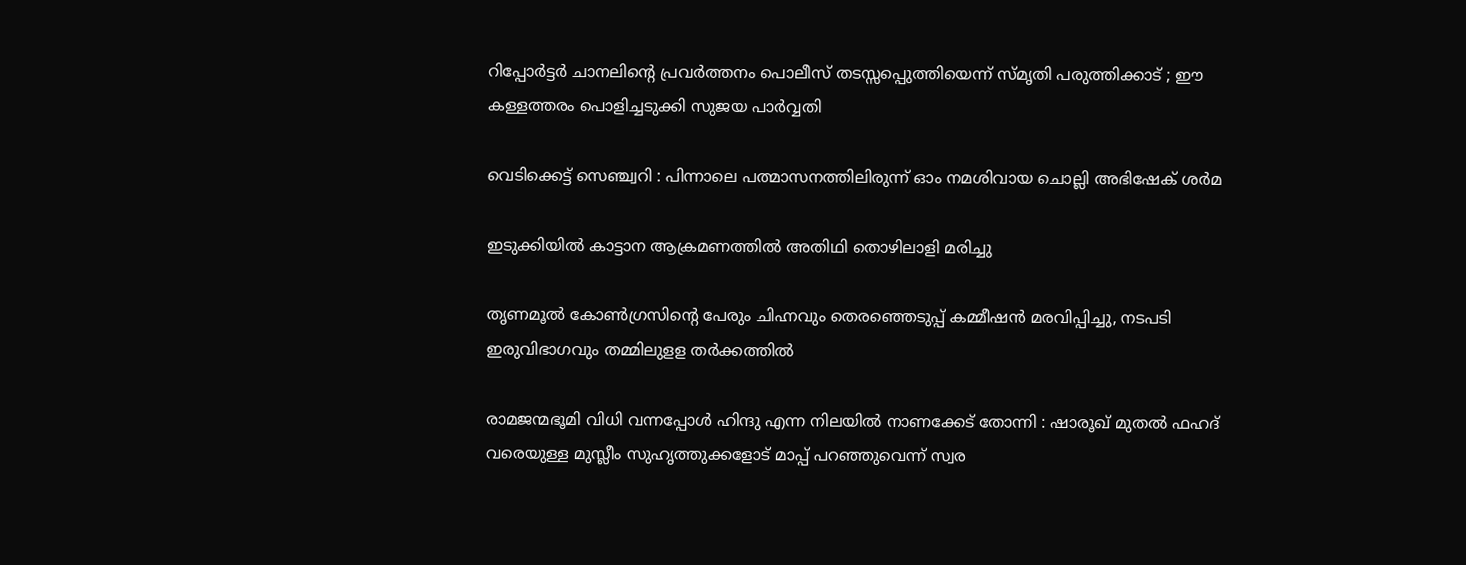റിപ്പോര്‍ട്ടര്‍ ചാനലിന്റെ പ്രവര്‍ത്തനം പൊലീസ് തടസ്സപ്പെുത്തിയെന്ന് സ്മൃതി പരുത്തിക്കാട് ; ഈ കള്ളത്തരം പൊളിച്ചടുക്കി സുജയ പാര്‍വ്വതി

വെടിക്കെട്ട് സെഞ്ച്വറി : പിന്നാലെ പത്മാസനത്തിലിരുന്ന് ഓം നമശിവായ ചൊല്ലി അഭിഷേക് ശര്‍മ

ഇടുക്കിയില്‍ കാട്ടാന ആക്രമണത്തില്‍ അതിഥി തൊഴിലാളി മരിച്ചു

തൃണമൂല്‍ കോണ്‍ഗ്രസിന്റെ പേരും ചിഹ്നവും തെരഞ്ഞെടുപ്പ് കമ്മീഷന്‍ മരവിപ്പിച്ചു, നടപടി ഇരുവിഭാഗവും തമ്മിലുളള തര്‍ക്കത്തില്‍

രാമജന്മഭൂമി വിധി വന്നപ്പോൾ ഹിന്ദു എന്ന നിലയിൽ നാണക്കേട് തോന്നി : ഷാരൂഖ് മുതൽ ഫഹദ് വരെയുള്ള മുസ്ലീം സുഹൃത്തുക്കളോട് മാപ്പ് പറഞ്ഞുവെന്ന് സ്വര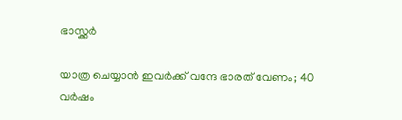ഭാസ്ക്കർ

യാത്ര ചെയ്യാന്‍ ഇവര്‍ക്ക് വന്ദേ ഭാരത് വേണം; 40 വര്‍ഷം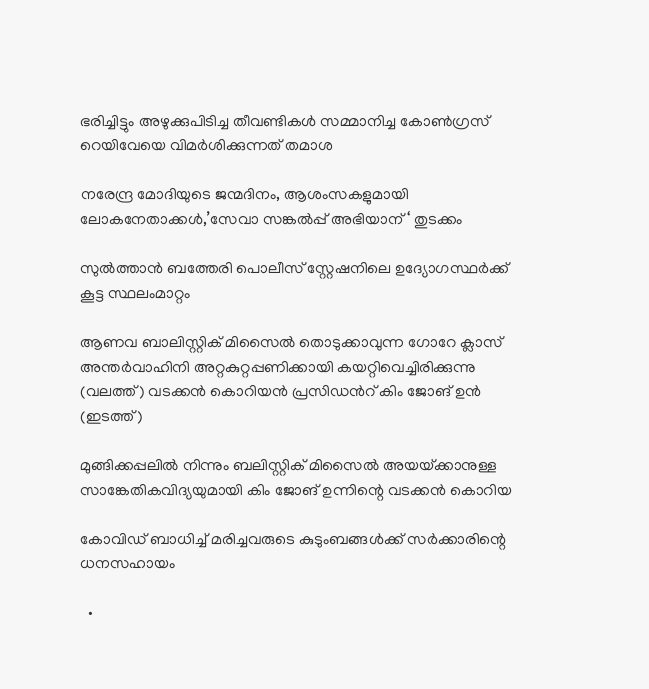ഭരിച്ചിട്ടും അഴുക്കുപിടിച്ച തീവണ്ടികള്‍ സമ്മാനിച്ച കോണ്‍ഗ്രസ് റെയിവേയെ വിമര്‍ശിക്കുന്നത് തമാശ

നരേന്ദ്ര മോദിയുടെ ജന്മദിനം, ആശംസകളുമായി ലോകനേതാക്കള്‍,’സേവാ സങ്കല്‍പ്പ് അഭിയാന് ‘ തുടക്കം

സുല്‍ത്താന്‍ ബത്തേരി പൊലീസ് സ്റ്റേഷനിലെ ഉദ്യോഗസ്ഥര്‍ക്ക് കൂട്ട സ്ഥലംമാറ്റം

ആണവ ബാലിസ്റ്റിക് മിസൈല്‍ തൊടുക്കാവുന്ന ഗോറേ ക്ലാസ് അന്തര്‍വാഹിനി അറ്റകുറ്റപ്പണിക്കായി കയറ്റിവെച്ചിരിക്കുന്നു (വലത്ത്) വടക്കന്‍ കൊറിയന്‍ പ്രസിഡന്‍റ് കിം ജോങ് ഉന്‍ (ഇടത്ത്)

മുങ്ങിക്കപ്പലില്‍ നിന്നും ബലിസ്റ്റിക് മിസൈല്‍ അയയ്‌ക്കാനുള്ള സാങ്കേതികവിദ്യയുമായി കിം ജോങ് ഉന്നിന്റെ വടക്കന്‍ കൊറിയ

കോവിഡ് ബാധിച്ച് മരിച്ചവരുടെ കുടുംബങ്ങള്‍ക്ക് സര്‍ക്കാരിന്റെ ധനസഹായം

  •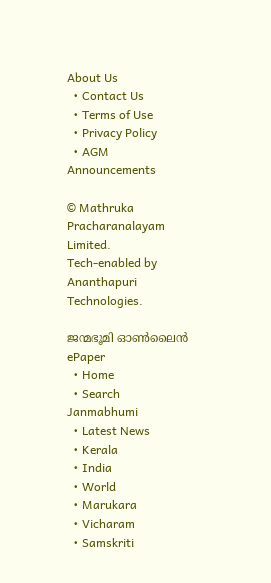About Us
  • Contact Us
  • Terms of Use
  • Privacy Policy
  • AGM Announcements

© Mathruka Pracharanalayam Limited.
Tech-enabled by Ananthapuri Technologies.

ജന്മഭൂമി ഓണ്‍ലൈന്‍
ePaper
  • Home
  • Search Janmabhumi
  • Latest News
  • Kerala
  • India
  • World
  • Marukara
  • Vicharam
  • Samskriti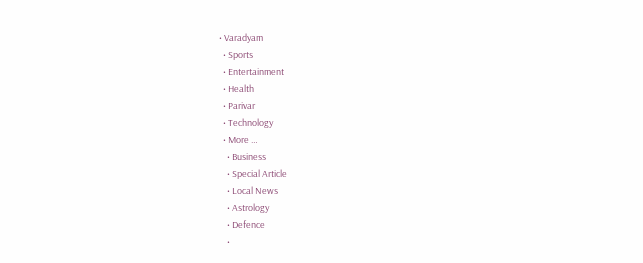• Varadyam
  • Sports
  • Entertainment
  • Health
  • Parivar
  • Technology
  • More …
    • Business
    • Special Article
    • Local News
    • Astrology
    • Defence
    •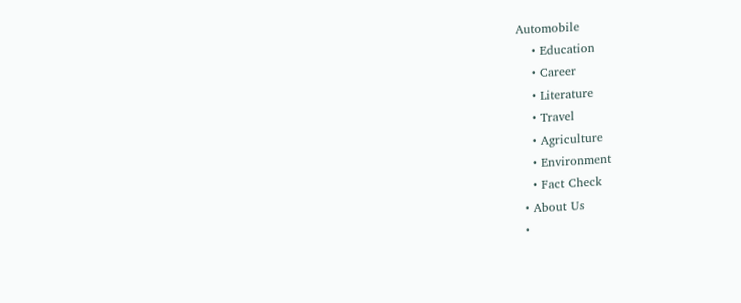Automobile
    • Education
    • Career
    • Literature
    • Travel
    • Agriculture
    • Environment
    • Fact Check
  • About Us
  •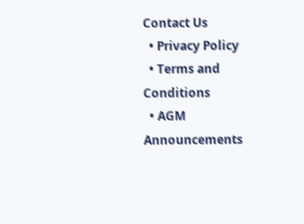Contact Us
  • Privacy Policy
  • Terms and Conditions
  • AGM Announcements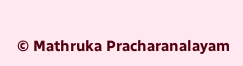© Mathruka Pracharanalayam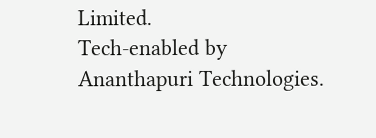Limited.
Tech-enabled by Ananthapuri Technologies.